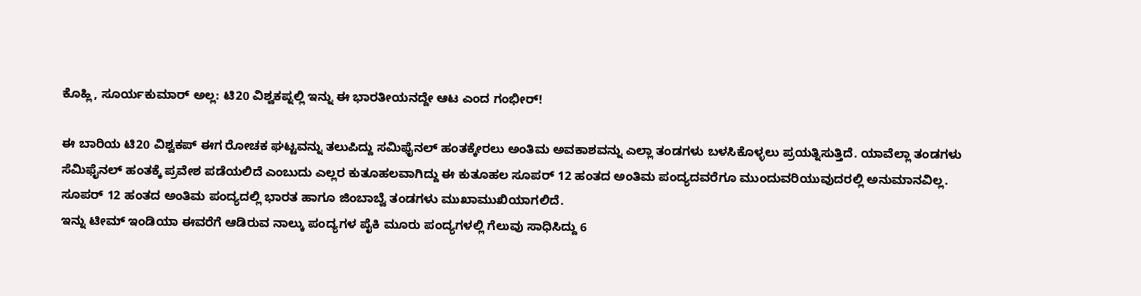ಕೊಹ್ಲಿ, ಸೂರ್ಯಕುಮಾರ್ ಅಲ್ಲ: ಟಿ20 ವಿಶ್ವಕಪ್ನಲ್ಲಿ ಇನ್ನು ಈ ಭಾರತೀಯನದ್ದೇ ಆಟ ಎಂದ ಗಂಭೀರ್!

ಈ ಬಾರಿಯ ಟಿ20 ವಿಶ್ವಕಪ್ ಈಗ ರೋಚಕ ಘಟ್ಟವನ್ನು ತಲುಪಿದ್ದು ಸಮಿಫೈನಲ್ ಹಂತಕ್ಕೇರಲು ಅಂತಿಮ ಅವಕಾಶವನ್ನು ಎಲ್ಲಾ ತಂಡಗಳು ಬಳಸಿಕೊಳ್ಳಲು ಪ್ರಯತ್ನಿಸುತ್ತಿದೆ. ಯಾವೆಲ್ಲಾ ತಂಡಗಳು ಸೆಮಿಫೈನಲ್ ಹಂತಕ್ಕೆ ಪ್ರವೇಶ ಪಡೆಯಲಿದೆ ಎಂಬುದು ಎಲ್ಲರ ಕುತೂಹಲವಾಗಿದ್ದು ಈ ಕುತೂಹಲ ಸೂಪರ್ 12 ಹಂತದ ಅಂತಿಮ ಪಂದ್ಯದವರೆಗೂ ಮುಂದುವರಿಯುವುದರಲ್ಲಿ ಅನುಮಾನವಿಲ್ಲ. ಸೂಪರ್ 12 ಹಂತದ ಅಂತಿಮ ಪಂದ್ಯದಲ್ಲಿ ಭಾರತ ಹಾಗೂ ಜಿಂಬಾಬ್ವೆ ತಂಡಗಳು ಮುಖಾಮುಖಿಯಾಗಲಿದೆ.
ಇನ್ನು ಟೀಮ್ ಇಂಡಿಯಾ ಈವರೆಗೆ ಆಡಿರುವ ನಾಲ್ಕು ಪಂದ್ಯಗಳ ಪೈಕಿ ಮೂರು ಪಂದ್ಯಗಳಲ್ಲಿ ಗೆಲುವು ಸಾಧಿಸಿದ್ದು 6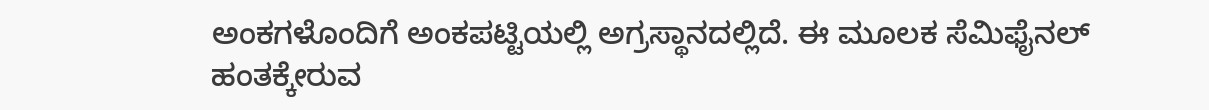ಅಂಕಗಳೊಂದಿಗೆ ಅಂಕಪಟ್ಟಿಯಲ್ಲಿ ಅಗ್ರಸ್ಥಾನದಲ್ಲಿದೆ. ಈ ಮೂಲಕ ಸೆಮಿಫೈನಲ್ ಹಂತಕ್ಕೇರುವ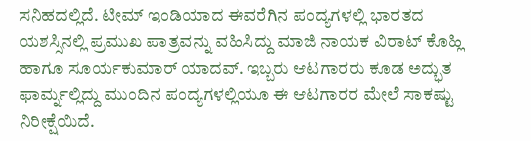ಸನಿಹದಲ್ಲಿದೆ. ಟೀಮ್ ಇಂಡಿಯಾದ ಈವರೆಗಿನ ಪಂದ್ಯಗಳಲ್ಲಿ ಭಾರತದ ಯಶಸ್ಸಿನಲ್ಲಿ ಪ್ರಮುಖ ಪಾತ್ರವನ್ನು ವಹಿಸಿದ್ದು ಮಾಜಿ ನಾಯಕ ವಿರಾಟ್ ಕೊಹ್ಲಿ ಹಾಗೂ ಸೂರ್ಯಕುಮಾರ್ ಯಾದವ್. ಇಬ್ಬರು ಆಟಗಾರರು ಕೂಡ ಅದ್ಭುತ ಫಾರ್ಮ್ನಲ್ಲಿದ್ದು ಮುಂದಿನ ಪಂದ್ಯಗಳಲ್ಲಿಯೂ ಈ ಆಟಗಾರರ ಮೇಲೆ ಸಾಕಷ್ಟು ನಿರೀಕ್ಷೆಯಿದೆ.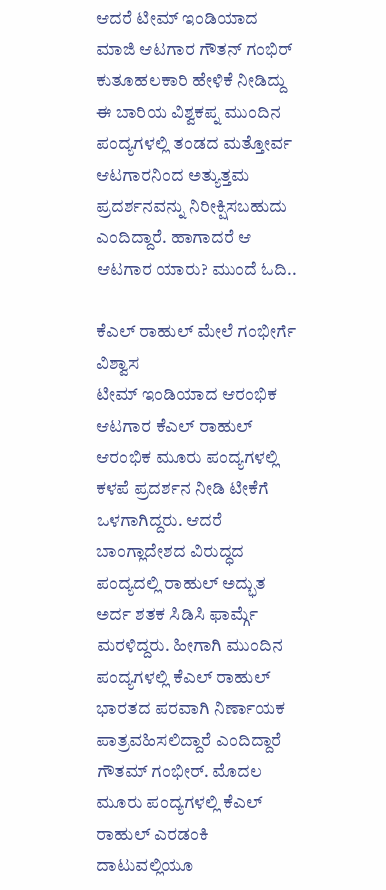ಆದರೆ ಟೀಮ್ ಇಂಡಿಯಾದ ಮಾಜಿ ಆಟಗಾರ ಗೌತನ್ ಗಂಭಿರ್ ಕುತೂಹಲಕಾರಿ ಹೇಳಿಕೆ ನೀಡಿದ್ದು ಈ ಬಾರಿಯ ವಿಶ್ವಕಪ್ನ ಮುಂದಿನ ಪಂದ್ಯಗಳಲ್ಲಿ ತಂಡದ ಮತ್ತೋರ್ವ ಆಟಗಾರನಿಂದ ಅತ್ಯುತ್ತಮ ಪ್ರದರ್ಶನವನ್ನು ನಿರೀಕ್ಷಿಸಬಹುದು ಎಂದಿದ್ದಾರೆ. ಹಾಗಾದರೆ ಆ ಆಟಗಾರ ಯಾರು? ಮುಂದೆ ಓದಿ..

ಕೆಎಲ್ ರಾಹುಲ್ ಮೇಲೆ ಗಂಭೀರ್ಗೆ ವಿಶ್ವಾಸ
ಟೀಮ್ ಇಂಡಿಯಾದ ಆರಂಭಿಕ ಆಟಗಾರ ಕೆಎಲ್ ರಾಹುಲ್ ಆರಂಭಿಕ ಮೂರು ಪಂದ್ಯಗಳಲ್ಲಿ ಕಳಪೆ ಪ್ರದರ್ಶನ ನೀಡಿ ಟೀಕೆಗೆ ಒಳಗಾಗಿದ್ದರು. ಆದರೆ ಬಾಂಗ್ಲಾದೇಶದ ವಿರುದ್ಧದ ಪಂದ್ಯದಲ್ಲಿ ರಾಹುಲ್ ಅದ್ಭುತ ಅರ್ದ ಶತಕ ಸಿಡಿಸಿ ಫಾರ್ಮ್ಗೆ ಮರಳಿದ್ದರು. ಹೀಗಾಗಿ ಮುಂದಿನ ಪಂದ್ಯಗಳಲ್ಲಿ ಕೆಎಲ್ ರಾಹುಲ್ ಭಾರತದ ಪರವಾಗಿ ನಿರ್ಣಾಯಕ ಪಾತ್ರವಹಿಸಲಿದ್ದಾರೆ ಎಂದಿದ್ದಾರೆ ಗೌತಮ್ ಗಂಭೀರ್. ಮೊದಲ ಮೂರು ಪಂದ್ಯಗಳಲ್ಲಿ ಕೆಎಲ್ ರಾಹುಲ್ ಎರಡಂಕಿ ದಾಟುವಲ್ಲಿಯೂ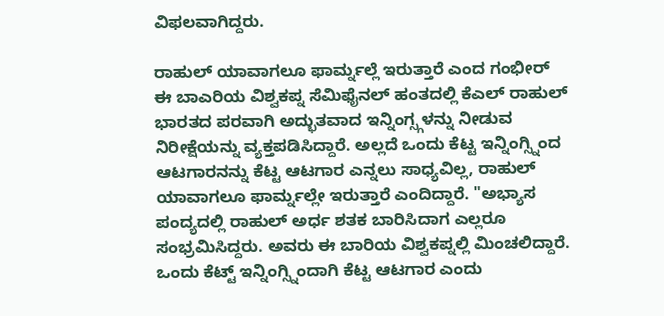ವಿಫಲವಾಗಿದ್ದರು.

ರಾಹುಲ್ ಯಾವಾಗಲೂ ಫಾರ್ಮ್ನಲ್ಲೆ ಇರುತ್ತಾರೆ ಎಂದ ಗಂಭೀರ್
ಈ ಬಾಎರಿಯ ವಿಶ್ವಕಪ್ನ ಸೆಮಿಫೈನಲ್ ಹಂತದಲ್ಲಿ ಕೆಎಲ್ ರಾಹುಲ್ ಭಾರತದ ಪರವಾಗಿ ಅದ್ಭುತವಾದ ಇನ್ನಿಂಗ್ಸ್ಗಳನ್ನು ನೀಡುವ ನಿರೀಕ್ಷೆಯನ್ನು ವ್ಯಕ್ತಪಡಿಸಿದ್ದಾರೆ. ಅಲ್ಲದೆ ಒಂದು ಕೆಟ್ಟ ಇನ್ನಿಂಗ್ಸ್ನಿಂದ ಆಟಗಾರನನ್ನು ಕೆಟ್ಟ ಆಟಗಾರ ಎನ್ನಲು ಸಾಧ್ಯವಿಲ್ಲ, ರಾಹುಲ್ ಯಾವಾಗಲೂ ಫಾರ್ಮ್ನಲ್ಲೇ ಇರುತ್ತಾರೆ ಎಂದಿದ್ದಾರೆ. "ಅಭ್ಯಾಸ ಪಂದ್ಯದಲ್ಲಿ ರಾಹುಲ್ ಅರ್ಧ ಶತಕ ಬಾರಿಸಿದಾಗ ಎಲ್ಲರೂ ಸಂಭ್ರಮಿಸಿದ್ದರು. ಅವರು ಈ ಬಾರಿಯ ವಿಶ್ವಕಪ್ನಲ್ಲಿ ಮಿಂಚಲಿದ್ದಾರೆ. ಒಂದು ಕೆಟ್ಟ್ ಇನ್ನಿಂಗ್ಸ್ನಿಂದಾಗಿ ಕೆಟ್ಟ ಆಟಗಾರ ಎಂದು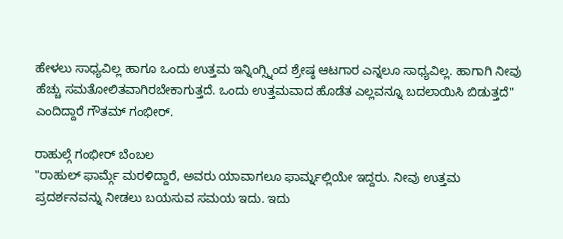ಹೇಳಲು ಸಾಧ್ಯವಿಲ್ಲ ಹಾಗೂ ಒಂದು ಉತ್ತಮ ಇನ್ನಿಂಗ್ಸ್ನಿಂದ ಶ್ರೇಷ್ಠ ಆಟಗಾರ ಎನ್ನಲೂ ಸಾಧ್ಯವಿಲ್ಲ. ಹಾಗಾಗಿ ನೀವು ಹೆಚ್ಚು ಸಮತೋಲಿತವಾಗಿರಬೇಕಾಗುತ್ತದೆ. ಒಂದು ಉತ್ತಮವಾದ ಹೊಡೆತ ಎಲ್ಲವನ್ನೂ ಬದಲಾಯಿಸಿ ಬಿಡುತ್ತದೆ" ಎಂದಿದ್ದಾರೆ ಗೌತಮ್ ಗಂಭೀರ್.

ರಾಹುಲ್ಗೆ ಗಂಭೀರ್ ಬೆಂಬಲ
"ರಾಹುಲ್ ಫಾರ್ಮ್ಗೆ ಮರಳಿದ್ದಾರೆ, ಅವರು ಯಾವಾಗಲೂ ಫಾರ್ಮ್ನಲ್ಲಿಯೇ ಇದ್ದರು. ನೀವು ಉತ್ತಮ ಪ್ರದರ್ಶನವನ್ನು ನೀಡಲು ಬಯಸುವ ಸಮಯ ಇದು. ಇದು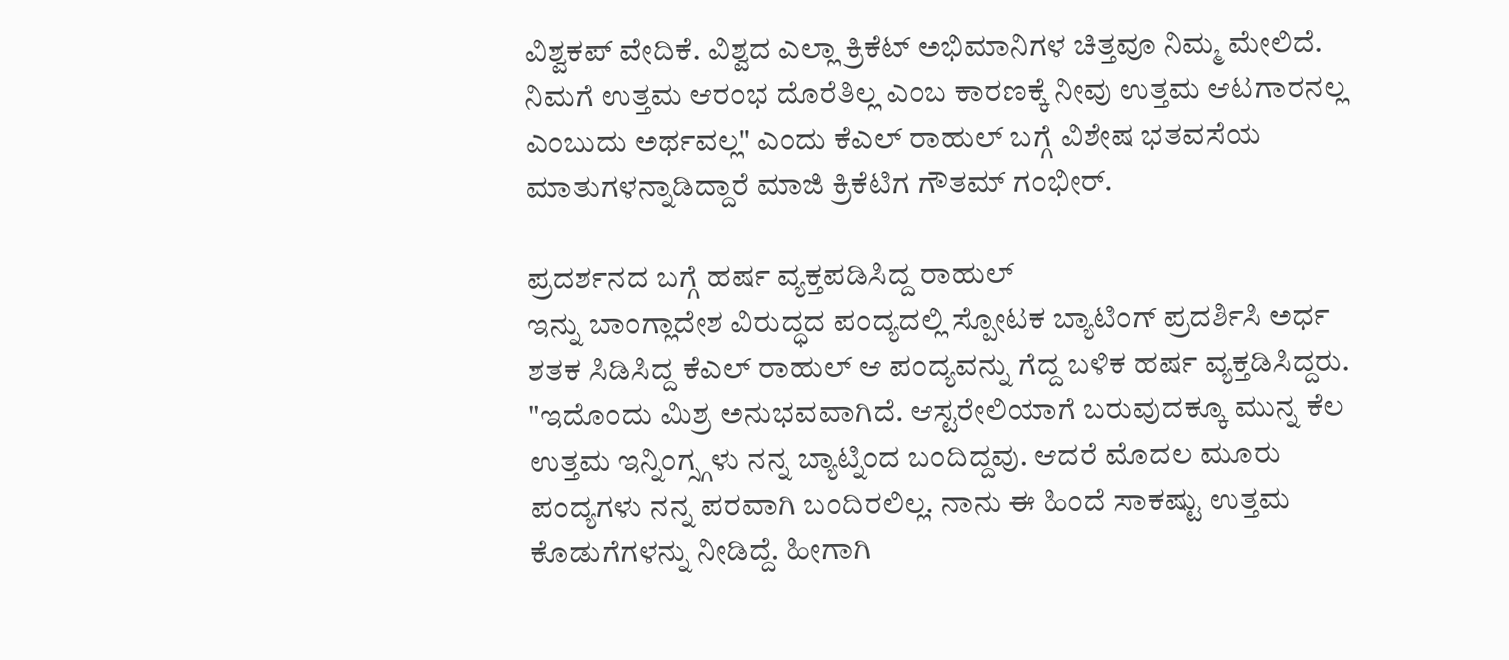ವಿಶ್ವಕಪ್ ವೇದಿಕೆ. ವಿಶ್ವದ ಎಲ್ಲಾ ಕ್ರಿಕೆಟ್ ಅಭಿಮಾನಿಗಳ ಚಿತ್ತವೂ ನಿಮ್ಮ ಮೇಲಿದೆ. ನಿಮಗೆ ಉತ್ತಮ ಆರಂಭ ದೊರೆತಿಲ್ಲ ಎಂಬ ಕಾರಣಕ್ಕೆ ನೀವು ಉತ್ತಮ ಆಟಗಾರನಲ್ಲ ಎಂಬುದು ಅರ್ಥವಲ್ಲ" ಎಂದು ಕೆಎಲ್ ರಾಹುಲ್ ಬಗ್ಗೆ ವಿಶೇಷ ಭತವಸೆಯ ಮಾತುಗಳನ್ನಾಡಿದ್ದಾರೆ ಮಾಜಿ ಕ್ರಿಕೆಟಿಗ ಗೌತಮ್ ಗಂಭೀರ್.

ಪ್ರದರ್ಶನದ ಬಗ್ಗೆ ಹರ್ಷ ವ್ಯಕ್ತಪಡಿಸಿದ್ದ ರಾಹುಲ್
ಇನ್ನು ಬಾಂಗ್ಲಾದೇಶ ವಿರುದ್ಧದ ಪಂದ್ಯದಲ್ಲಿ ಸ್ಪೋಟಕ ಬ್ಯಾಟಿಂಗ್ ಪ್ರದರ್ಶಿಸಿ ಅರ್ಧ ಶತಕ ಸಿಡಿಸಿದ್ದ ಕೆಎಲ್ ರಾಹುಲ್ ಆ ಪಂದ್ಯವನ್ನು ಗೆದ್ದ ಬಳಿಕ ಹರ್ಷ ವ್ಯಕ್ತಡಿಸಿದ್ದರು. "ಇದೊಂದು ಮಿಶ್ರ ಅನುಭವವಾಗಿದೆ. ಆಸ್ಟರೇಲಿಯಾಗೆ ಬರುವುದಕ್ಕೂ ಮುನ್ನ ಕೆಲ ಉತ್ತಮ ಇನ್ನಿಂಗ್ಸ್ಗಳು ನನ್ನ ಬ್ಯಾಟ್ನಿಂದ ಬಂದಿದ್ದವು. ಆದರೆ ಮೊದಲ ಮೂರು ಪಂದ್ಯಗಳು ನನ್ನ ಪರವಾಗಿ ಬಂದಿರಲಿಲ್ಲ. ನಾನು ಈ ಹಿಂದೆ ಸಾಕಷ್ಟು ಉತ್ತಮ ಕೊಡುಗೆಗಳನ್ನು ನೀಡಿದ್ದೆ. ಹೀಗಾಗಿ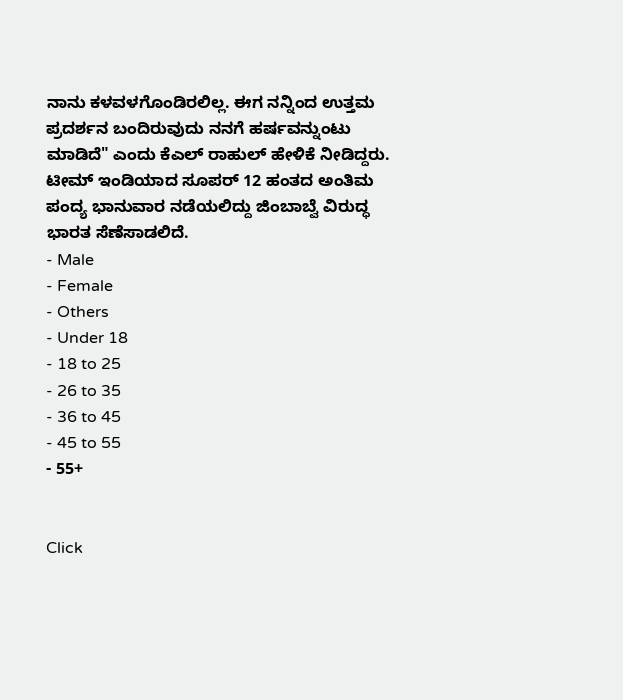ನಾನು ಕಳವಳಗೊಂಡಿರಲಿಲ್ಲ. ಈಗ ನನ್ನಿಂದ ಉತ್ತಮ ಪ್ರದರ್ಶನ ಬಂದಿರುವುದು ನನಗೆ ಹರ್ಷವನ್ನುಂಟು ಮಾಡಿದೆ" ಎಂದು ಕೆಎಲ್ ರಾಹುಲ್ ಹೇಳಿಕೆ ನೀಡಿದ್ದರು. ಟೀಮ್ ಇಂಡಿಯಾದ ಸೂಪರ್ 12 ಹಂತದ ಅಂತಿಮ ಪಂದ್ಯ ಭಾನುವಾರ ನಡೆಯಲಿದ್ದು ಜಿಂಬಾಬ್ವೆ ವಿರುದ್ಧ ಭಾರತ ಸೆಣೆಸಾಡಲಿದೆ.
- Male
- Female
- Others
- Under 18
- 18 to 25
- 26 to 35
- 36 to 45
- 45 to 55
- 55+


Click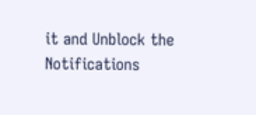it and Unblock the Notifications